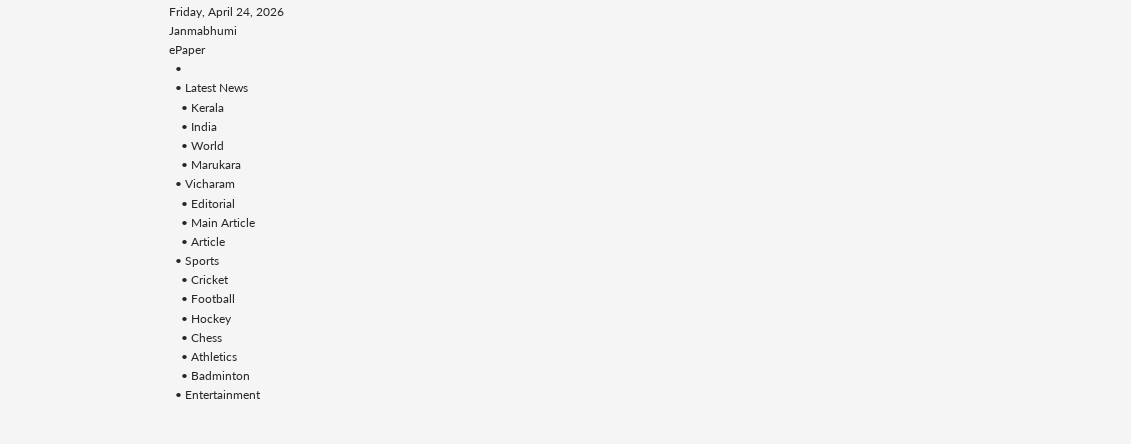Friday, April 24, 2026
Janmabhumi
ePaper
  •
  • Latest News
    • Kerala
    • India
    • World
    • Marukara
  • Vicharam
    • Editorial
    • Main Article
    • Article
  • Sports
    • Cricket
    • Football
    • Hockey
    • Chess
    • Athletics
    • Badminton
  • Entertainment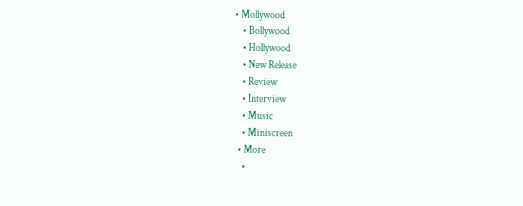• Mollywood
    • Bollywood
    • Hollywood
    • New Release
    • Review
    • Interview
    • Music
    • Miniscreen
  • More
    •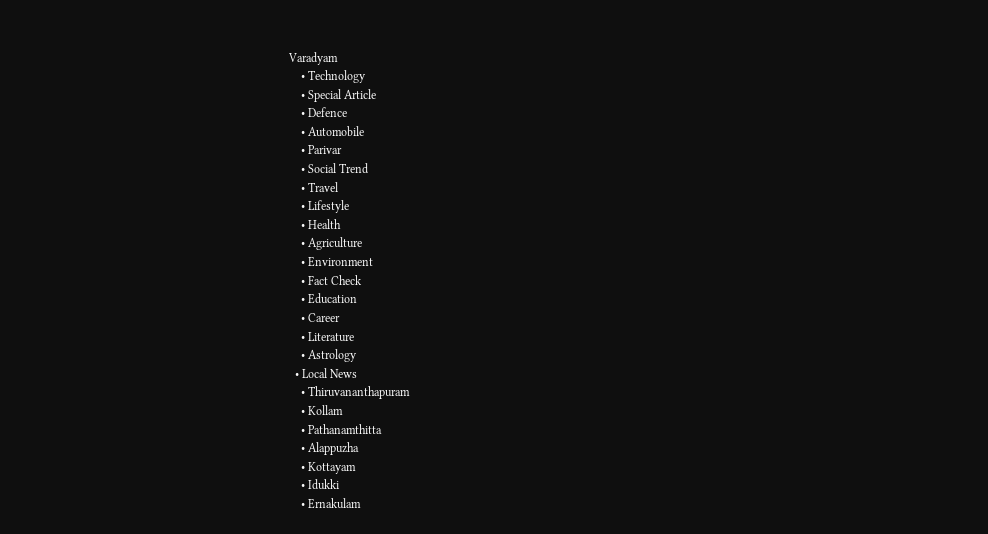Varadyam
    • Technology
    • Special Article
    • Defence
    • Automobile
    • Parivar
    • Social Trend
    • Travel
    • Lifestyle
    • Health
    • Agriculture
    • Environment
    • Fact Check
    • Education
    • Career
    • Literature
    • Astrology
  • Local News
    • Thiruvananthapuram
    • Kollam
    • Pathanamthitta
    • Alappuzha
    • Kottayam
    • Idukki
    • Ernakulam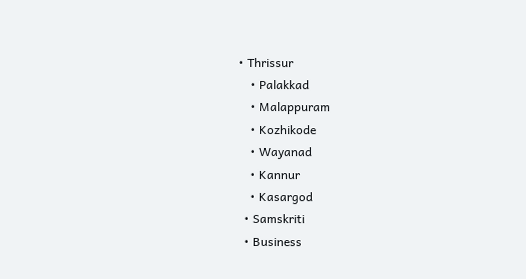• Thrissur
    • Palakkad
    • Malappuram
    • Kozhikode
    • Wayanad
    • Kannur
    • Kasargod
  • Samskriti
  • Business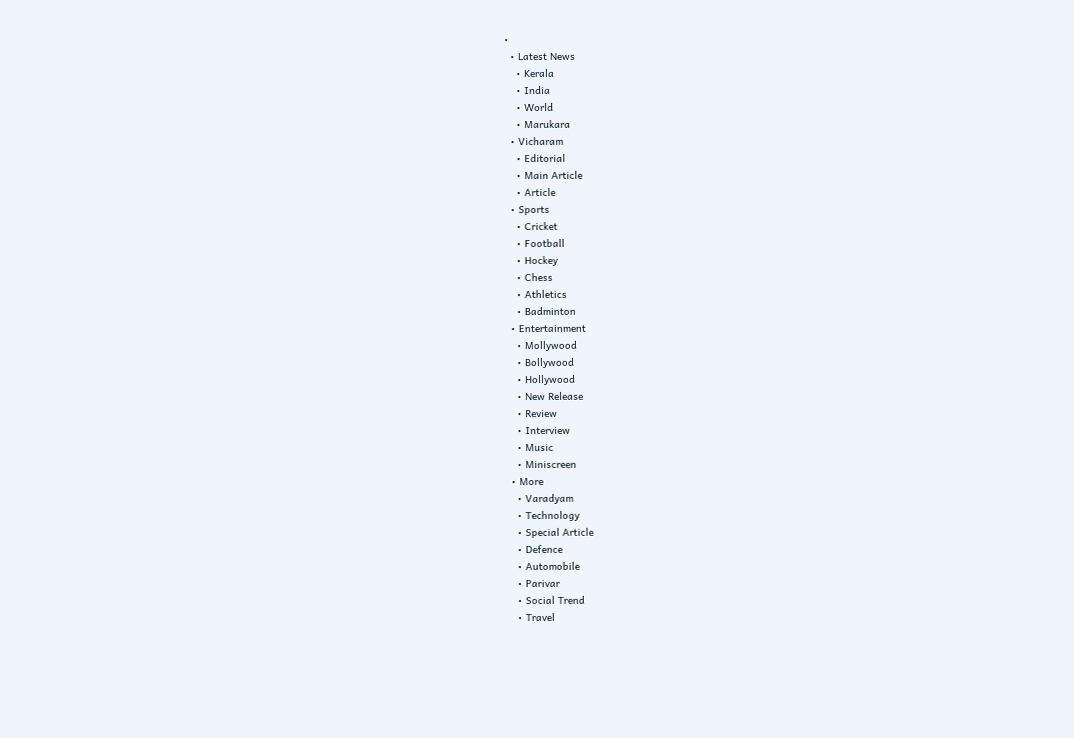•
  • Latest News
    • Kerala
    • India
    • World
    • Marukara
  • Vicharam
    • Editorial
    • Main Article
    • Article
  • Sports
    • Cricket
    • Football
    • Hockey
    • Chess
    • Athletics
    • Badminton
  • Entertainment
    • Mollywood
    • Bollywood
    • Hollywood
    • New Release
    • Review
    • Interview
    • Music
    • Miniscreen
  • More
    • Varadyam
    • Technology
    • Special Article
    • Defence
    • Automobile
    • Parivar
    • Social Trend
    • Travel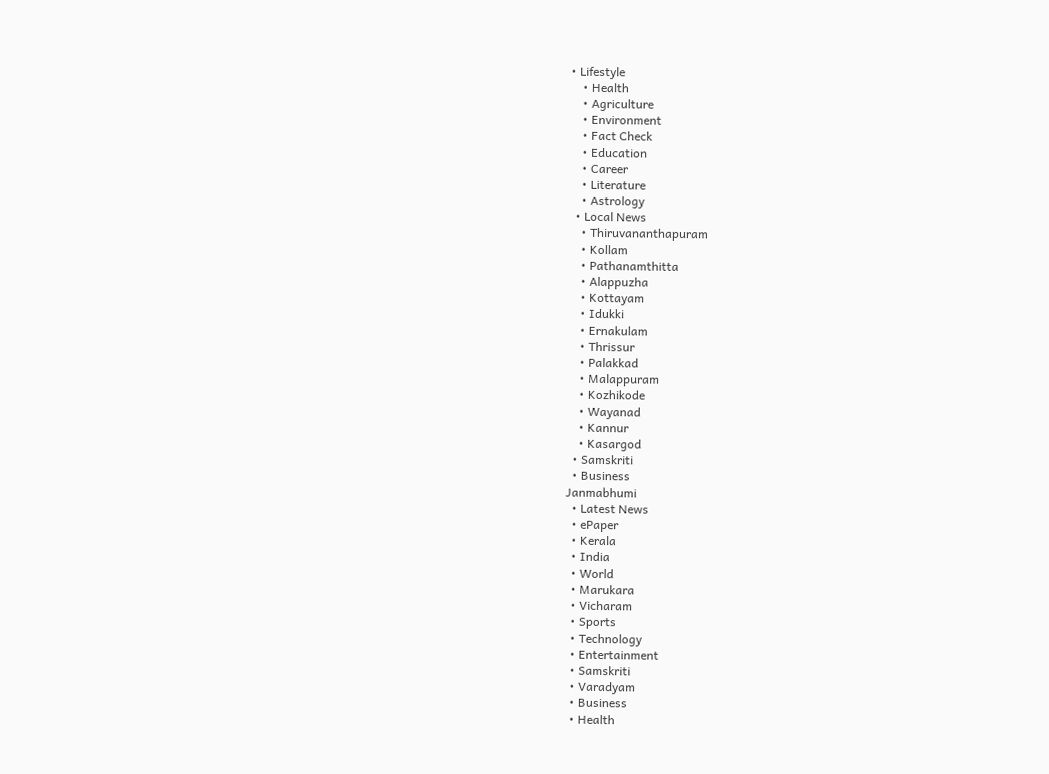• Lifestyle
    • Health
    • Agriculture
    • Environment
    • Fact Check
    • Education
    • Career
    • Literature
    • Astrology
  • Local News
    • Thiruvananthapuram
    • Kollam
    • Pathanamthitta
    • Alappuzha
    • Kottayam
    • Idukki
    • Ernakulam
    • Thrissur
    • Palakkad
    • Malappuram
    • Kozhikode
    • Wayanad
    • Kannur
    • Kasargod
  • Samskriti
  • Business
Janmabhumi
  • Latest News
  • ePaper
  • Kerala
  • India
  • World
  • Marukara
  • Vicharam
  • Sports
  • Technology
  • Entertainment
  • Samskriti
  • Varadyam
  • Business
  • Health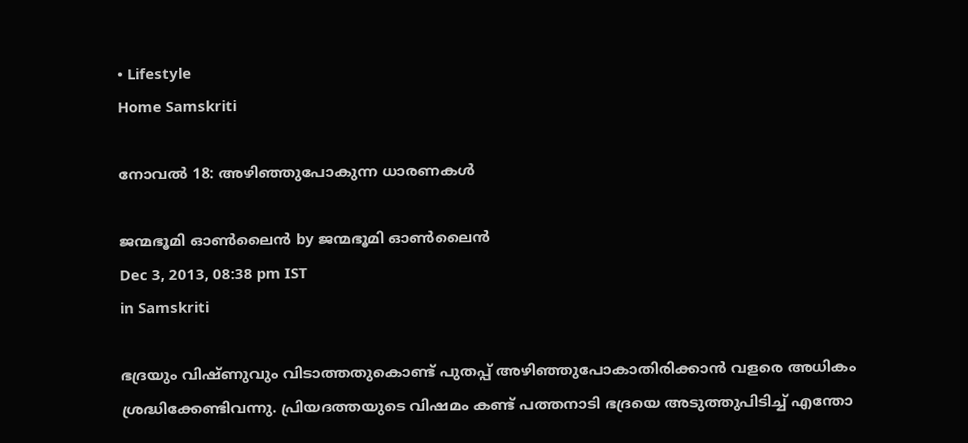• Lifestyle
Home Samskriti

നോവല്‍ 18: അഴിഞ്ഞുപോകുന്ന ധാരണകള്‍

ജന്മഭൂമി ഓണ്‍ലൈന്‍ by ജന്മഭൂമി ഓണ്‍ലൈന്‍
Dec 3, 2013, 08:38 pm IST
in Samskriti

ഭദ്രയും വിഷ്ണുവും വിടാത്തതുകൊണ്ട്‌ പുതപ്പ്‌ അഴിഞ്ഞുപോകാതിരിക്കാന്‍ വളരെ അധികം ശ്രദ്ധിക്കേണ്ടിവന്നു. പ്രിയദത്തയുടെ വിഷമം കണ്ട്‌ പത്തനാടി ഭദ്രയെ അടുത്തുപിടിച്ച്‌ എന്തോ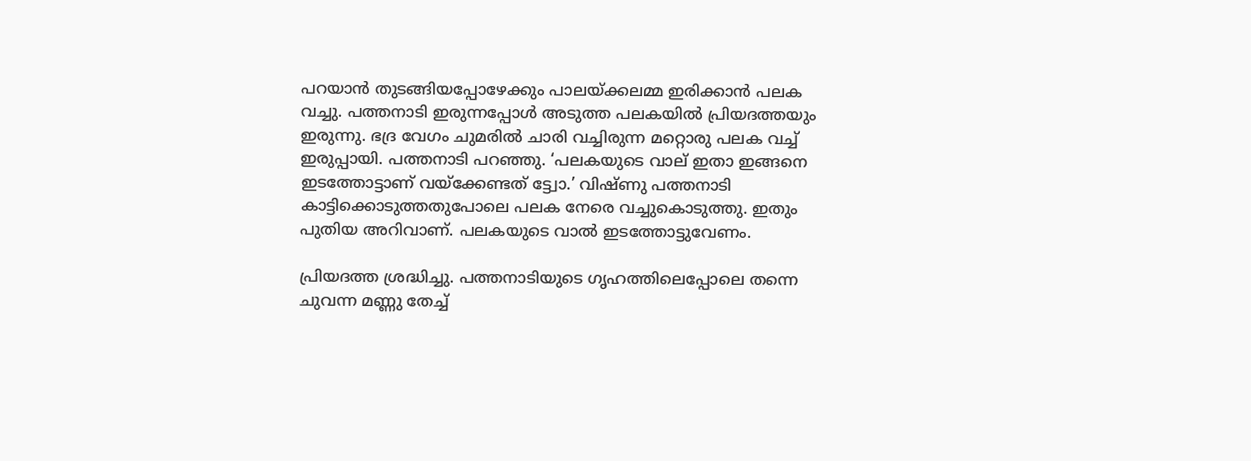പറയാന്‍ തുടങ്ങിയപ്പോഴേക്കും പാലയ്‌ക്കലമ്മ ഇരിക്കാന്‍ പലക വച്ചു. പത്തനാടി ഇരുന്നപ്പോള്‍ അടുത്ത പലകയില്‍ പ്രിയദത്തയും ഇരുന്നു. ഭദ്ര വേഗം ചുമരില്‍ ചാരി വച്ചിരുന്ന മറ്റൊരു പലക വച്ച്‌ ഇരുപ്പായി. പത്തനാടി പറഞ്ഞു. ‘പലകയുടെ വാല്‌ ഇതാ ഇങ്ങനെ ഇടത്തോട്ടാണ്‌ വയ്‌ക്കേണ്ടത്‌ ട്ട്വോ.’ വിഷ്ണു പത്തനാടി കാട്ടിക്കൊടുത്തതുപോലെ പലക നേരെ വച്ചുകൊടുത്തു. ഇതും പുതിയ അറിവാണ്‌. പലകയുടെ വാല്‍ ഇടത്തോട്ടുവേണം.

പ്രിയദത്ത ശ്രദ്ധിച്ചു. പത്തനാടിയുടെ ഗൃഹത്തിലെപ്പോലെ തന്നെ ചുവന്ന മണ്ണു തേച്ച്‌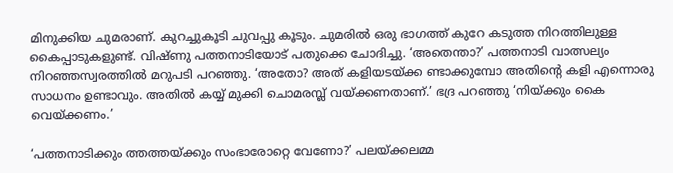മിനുക്കിയ ചുമരാണ്‌. കുറച്ചുകൂടി ചുവപ്പു കൂടും. ചുമരില്‍ ഒരു ഭാഗത്ത്‌ കുറേ കടുത്ത നിറത്തിലുള്ള കൈപ്പാടുകളുണ്ട്‌. വിഷ്ണു പത്തനാടിയോട്‌ പതുക്കെ ചോദിച്ചു. ‘അതെന്താ?’ പത്തനാടി വാത്സല്യം നിറഞ്ഞസ്വരത്തില്‍ മറുപടി പറഞ്ഞു. ‘അതോ? അത്‌ കളിയടയ്‌ക്ക ണ്ടാക്കുമ്പോ അതിന്റെ കളി എന്നൊരു സാധനം ഉണ്ടാവും. അതില്‍ കയ്യ്‌ മുക്കി ചൊമരമ്പ്ല്‌ വയ്‌ക്കണതാണ്‌.’ ഭദ്ര പറഞ്ഞു ‘നിയ്‌ക്കും കൈ വെയ്‌ക്കണം.’

‘പത്തനാടിക്കും ത്തത്തയ്‌ക്കും സംഭാരോറ്റെ വേണോ?’ പലയ്‌ക്കലമ്മ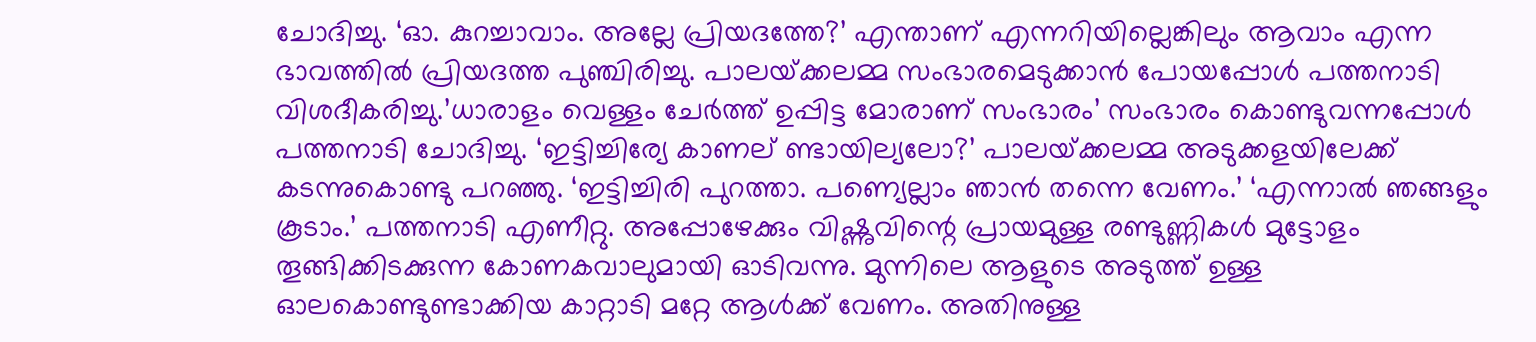ചോദിച്ചു. ‘ഓ. കുറച്ചാവാം. അല്ലേ പ്രിയദത്തേ?’ എന്താണ്‌ എന്നറിയില്ലെങ്കിലും ആവാം എന്ന ഭാവത്തില്‍ പ്രിയദത്ത പുഞ്ചിരിച്ചു. പാലയ്‌ക്കലമ്മ സംഭാരമെടുക്കാന്‍ പോയപ്പോള്‍ പത്തനാടി വിശദീകരിച്ചു.’ധാരാളം വെള്ളം ചേര്‍ത്ത്‌ ഉപ്പിട്ട മോരാണ്‌ സംഭാരം’ സംഭാരം കൊണ്ടുവന്നപ്പോള്‍ പത്തനാടി ചോദിച്ചു. ‘ഇട്ടിച്ചിര്യേ കാണല്‌ ണ്ടായില്യലോ?’ പാലയ്‌ക്കലമ്മ അടുക്കളയിലേക്ക്‌ കടന്നുകൊണ്ടു പറഞ്ഞു. ‘ഇട്ടിച്ചിരി പുറത്താ. പണ്യെല്ലാം ഞാന്‍ തന്നെ വേണം.’ ‘എന്നാല്‍ ഞങ്ങളും കൂടാം.’ പത്തനാടി എണീറ്റു. അപ്പോഴേക്കും വിഷ്ണുവിന്റെ പ്രായമുള്ള രണ്ടുണ്ണികള്‍ മുട്ടോളം തൂങ്ങിക്കിടക്കുന്ന കോണകവാലുമായി ഓടിവന്നു. മുന്നിലെ ആളുടെ അടുത്ത്‌ ഉള്ള ഓലകൊണ്ടുണ്ടാക്കിയ കാറ്റാടി മറ്റേ ആള്‍ക്ക്‌ വേണം. അതിനുള്ള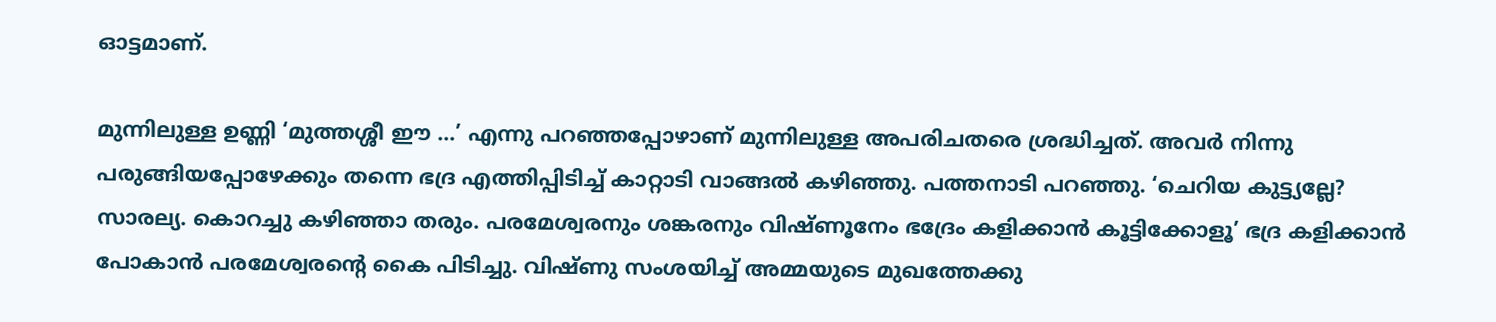ഓട്ടമാണ്‌.

മുന്നിലുള്ള ഉണ്ണി ‘മുത്തശ്ശീ ഈ …’ എന്നു പറഞ്ഞപ്പോഴാണ്‌ മുന്നിലുള്ള അപരിചതരെ ശ്രദ്ധിച്ചത്‌. അവര്‍ നിന്നു പരുങ്ങിയപ്പോഴേക്കും തന്നെ ഭദ്ര എത്തിപ്പിടിച്ച്‌ കാറ്റാടി വാങ്ങല്‍ കഴിഞ്ഞു. പത്തനാടി പറഞ്ഞു. ‘ചെറിയ കുട്ട്യല്ലേ? സാരല്യ. കൊറച്ചു കഴിഞ്ഞാ തരും. പരമേശ്വരനും ശങ്കരനും വിഷ്ണൂനേം ഭദ്രേം കളിക്കാന്‍ കൂട്ടിക്കോളൂ’ ഭദ്ര കളിക്കാന്‍ പോകാന്‍ പരമേശ്വരന്റെ കൈ പിടിച്ചു. വിഷ്ണു സംശയിച്ച്‌ അമ്മയുടെ മുഖത്തേക്കു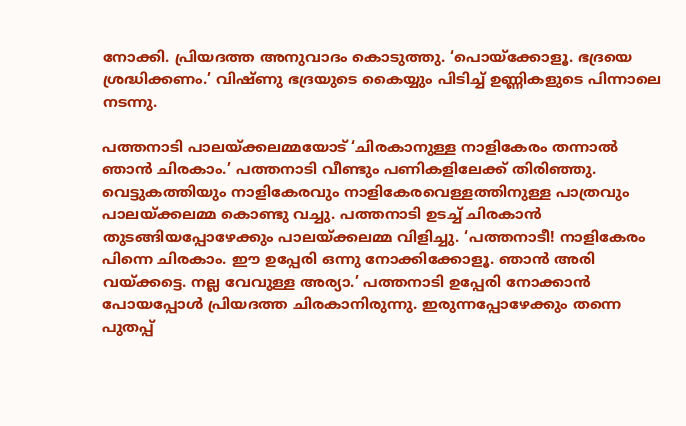നോക്കി. പ്രിയദത്ത അനുവാദം കൊടുത്തു. ‘പൊയ്‌ക്കോളൂ. ഭദ്രയെ ശ്രദ്ധിക്കണം.’ വിഷ്ണു ഭദ്രയുടെ കൈയ്യും പിടിച്ച്‌ ഉണ്ണികളുടെ പിന്നാലെ നടന്നു.

പത്തനാടി പാലയ്‌ക്കലമ്മയോട്‌ ‘ചിരകാനുള്ള നാളികേരം തന്നാല്‍ ഞാന്‍ ചിരകാം.’ പത്തനാടി വീണ്ടും പണികളിലേക്ക്‌ തിരിഞ്ഞു. വെട്ടുകത്തിയും നാളികേരവും നാളികേരവെള്ളത്തിനുള്ള പാത്രവും പാലയ്‌ക്കലമ്മ കൊണ്ടു വച്ചു. പത്തനാടി ഉടച്ച്‌ ചിരകാന്‍ തുടങ്ങിയപ്പോഴേക്കും പാലയ്‌ക്കലമ്മ വിളിച്ചു. ‘പത്തനാടീ! നാളികേരം പിന്നെ ചിരകാം. ഈ ഉപ്പേരി ഒന്നു നോക്കിക്കോളൂ. ഞാന്‍ അരി വയ്‌ക്കട്ടെ. നല്ല വേവുള്ള അര്യാ.’ പത്തനാടി ഉപ്പേരി നോക്കാന്‍ പോയപ്പോള്‍ പ്രിയദത്ത ചിരകാനിരുന്നു. ഇരുന്നപ്പോഴേക്കും തന്നെ പുതപ്പ്‌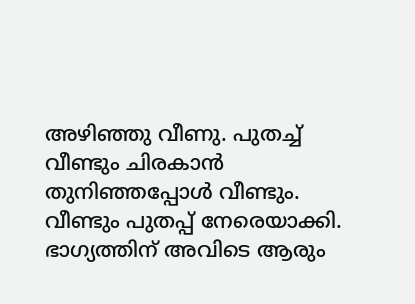അഴിഞ്ഞു വീണു. പുതച്ച്‌ വീണ്ടും ചിരകാന്‍ തുനിഞ്ഞപ്പോള്‍ വീണ്ടും. വീണ്ടും പുതപ്പ്‌ നേരെയാക്കി. ഭാഗ്യത്തിന്‌ അവിടെ ആരും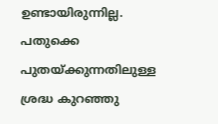ഉണ്ടായിരുന്നില്ല. പതുക്കെ പുതയ്‌ക്കുന്നതിലുള്ള ശ്രദ്ധ കുറഞ്ഞു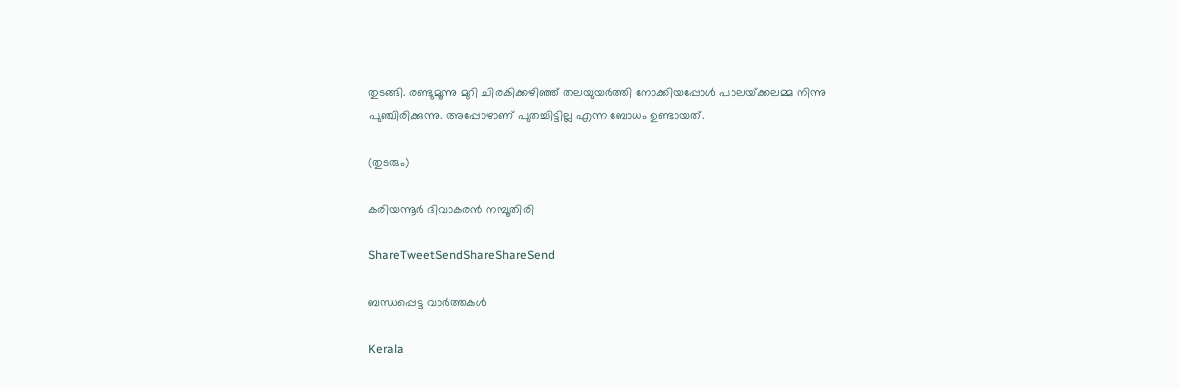തുടങ്ങി. രണ്ടുമൂന്നു മുറി ചിരകിക്കഴിഞ്ഞ്‌ തലയുയര്‍ത്തി നോക്കിയപ്പോള്‍ പാലയ്‌ക്കലമ്മ നിന്നു പുഞ്ചിരിക്കുന്നു. അപ്പോഴാണ്‌ പുതച്ചിട്ടില്ല എന്ന ബോധം ഉണ്ടായത്‌.

(തുടരും)

കരിയന്നൂര്‍ ദിവാകരന്‍ നമ്പൂതിരി

ShareTweetSendShareShareSend

ബന്ധപ്പെട്ട വാര്‍ത്തകള്‍

Kerala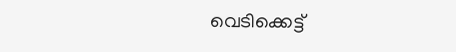വെടിക്കെട്ട്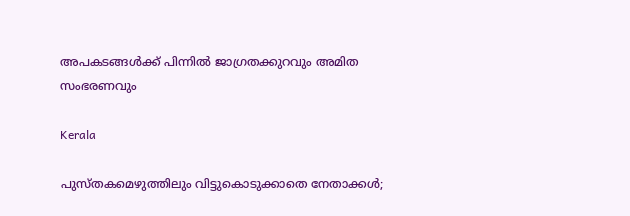അപകടങ്ങള്‍ക്ക് പിന്നില്‍ ജാഗ്രതക്കുറവും അമിത സംഭരണവും

Kerala

പുസ്തകമെഴുത്തിലും വിട്ടുകൊടുക്കാതെ നേതാക്കള്‍;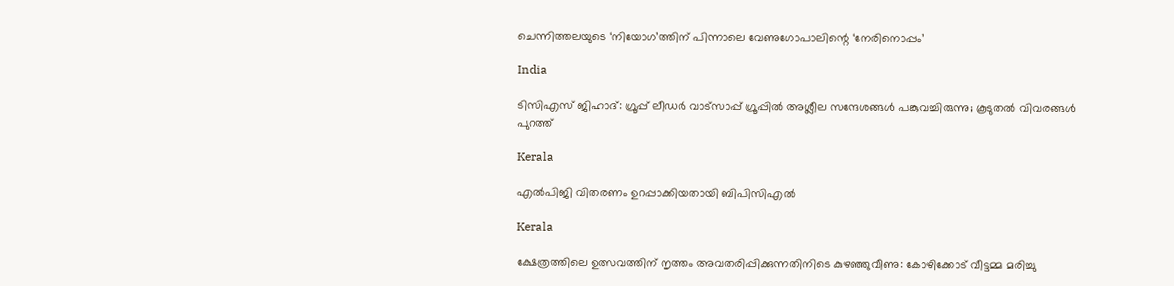ചെന്നിത്തലയുടെ ‘നിയോഗ’ത്തിന് പിന്നാലെ വേണുഗോപാലിന്റെ ‘നേരിനൊപ്പം’

India

ടിസിഎസ് ജിഹാദ്: ഗ്രൂപ്പ് ലീഡര്‍ വാട്‌സാപ്പ് ഗ്രൂപ്പില്‍ അശ്ലീല സന്ദേശങ്ങള്‍ പങ്കുവച്ചിരുന്നു; കൂടുതല്‍ വിവരങ്ങള്‍ പുറത്ത്

Kerala

എല്‍പിജി വിതരണം ഉറപ്പാക്കിയതായി ബിപിസിഎല്‍

Kerala

ക്ഷേത്രത്തിലെ ഉത്സവത്തിന് നൃത്തം അവതരിപ്പിക്കുന്നതിനിടെ കുഴഞ്ഞുവീണു: കോഴിക്കോട് വീട്ടമ്മ മരിച്ചു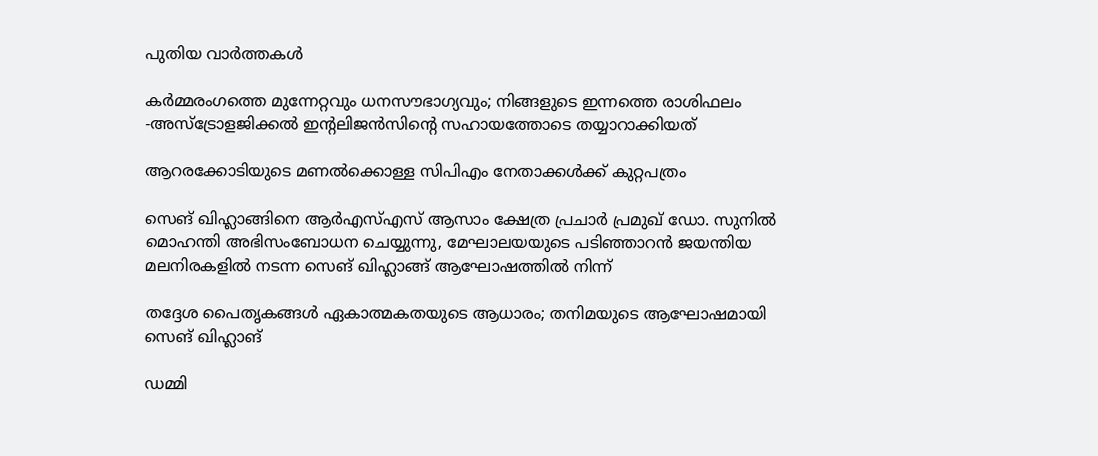പുതിയ വാര്‍ത്തകള്‍

കർമ്മരംഗത്തെ മുന്നേറ്റവും ധനസൗഭാഗ്യവും; നിങ്ങളുടെ ഇന്നത്തെ രാശിഫലം -അസ്ട്രോളജിക്കൽ ഇന്റലിജൻസിന്റെ സഹായത്തോടെ തയ്യാറാക്കിയത്

ആറരക്കോടിയുടെ മണല്‍ക്കൊള്ള സിപിഎം നേതാക്കള്‍ക്ക് കുറ്റപത്രം

സെങ് ഖിഹ്ലാങ്ങിനെ ആര്‍എസ്എസ് ആസാം ക്ഷേത്ര പ്രചാര്‍ പ്രമുഖ് ഡോ. സുനില്‍ മൊഹന്തി അഭിസംബോധന ചെയ്യുന്നു, മേഘാലയയുടെ പടിഞ്ഞാറന്‍ ജയന്തിയ മലനിരകളില്‍ നടന്ന സെങ് ഖിഹ്ലാങ്ങ് ആഘോഷത്തില്‍ നിന്ന്

തദ്ദേശ പൈതൃകങ്ങള്‍ ഏകാത്മകതയുടെ ആധാരം; തനിമയുടെ ആഘോഷമായി സെങ് ഖിഹ്ലാങ്

ഡമ്മി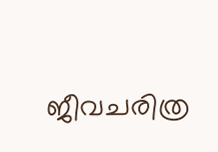ജീവചരിത്ര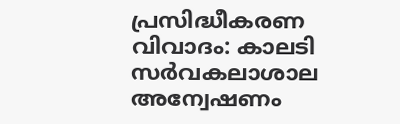പ്രസിദ്ധീകരണ വിവാദം: കാലടി സര്‍വകലാശാല അന്വേഷണം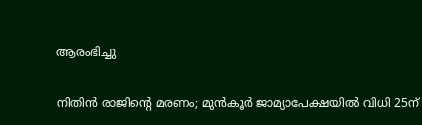ആരംഭിച്ചു

നിതിന്‍ രാജിന്റെ മരണം; മുന്‍കൂര്‍ ജാമ്യാപേക്ഷയില്‍ വിധി 25ന്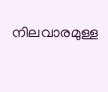നിലവാരമുള്ള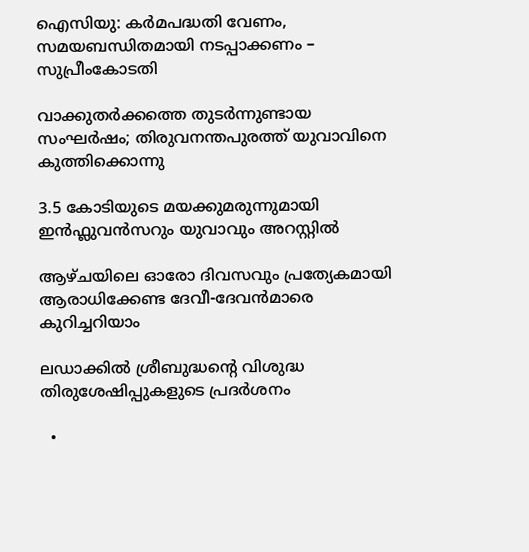ഐസിയു: കര്‍മപദ്ധതി വേണം, സമയബന്ധിതമായി നടപ്പാക്കണം – സുപ്രീംകോടതി

വാക്കുതർക്കത്തെ തുടർന്നുണ്ടായ സംഘർഷം; തിരുവനന്തപുരത്ത് യുവാവിനെ കുത്തിക്കൊന്നു

3.5 കോടിയുടെ മയക്കുമരുന്നുമായി ഇൻഫ്ലുവൻസറും യുവാവും അറസ്റ്റില്‍

ആഴ്ചയിലെ ഓരോ ദിവസവും പ്രത്യേകമായി ആരാധിക്കേണ്ട ദേവീ-ദേവന്‍മാരെ കുറിച്ചറിയാം

ലഡാക്കില്‍ ശ്രീബുദ്ധന്റെ വിശുദ്ധ തിരുശേഷിപ്പുകളുടെ പ്രദര്‍ശനം

  •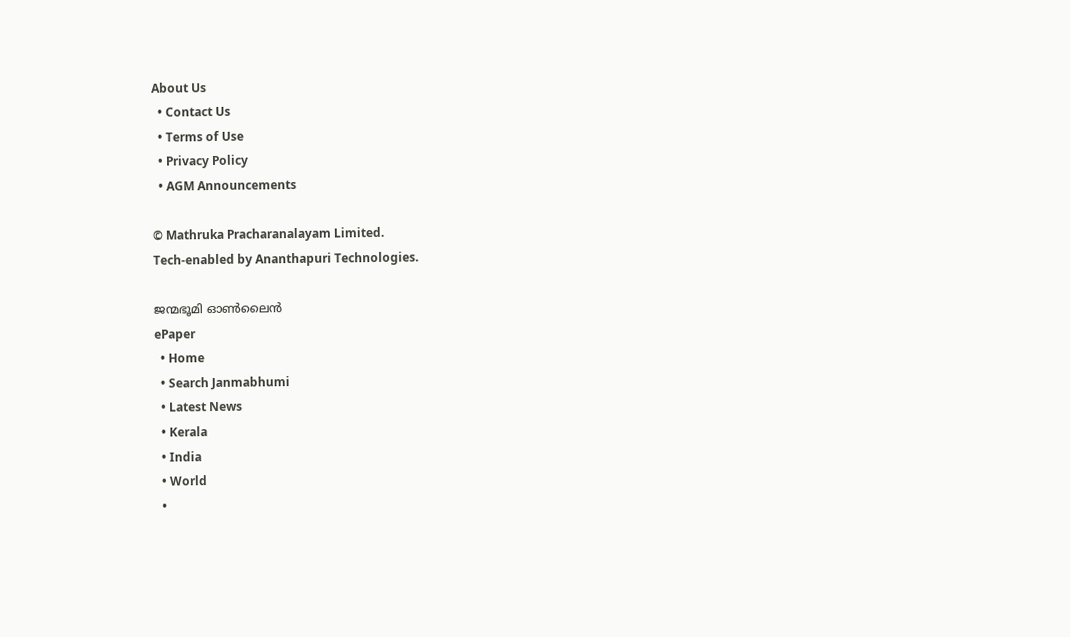About Us
  • Contact Us
  • Terms of Use
  • Privacy Policy
  • AGM Announcements

© Mathruka Pracharanalayam Limited.
Tech-enabled by Ananthapuri Technologies.

ജന്മഭൂമി ഓണ്‍ലൈന്‍
ePaper
  • Home
  • Search Janmabhumi
  • Latest News
  • Kerala
  • India
  • World
  •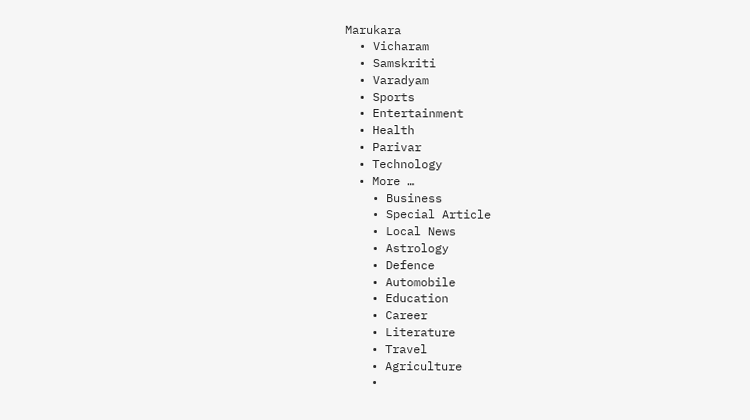Marukara
  • Vicharam
  • Samskriti
  • Varadyam
  • Sports
  • Entertainment
  • Health
  • Parivar
  • Technology
  • More …
    • Business
    • Special Article
    • Local News
    • Astrology
    • Defence
    • Automobile
    • Education
    • Career
    • Literature
    • Travel
    • Agriculture
    •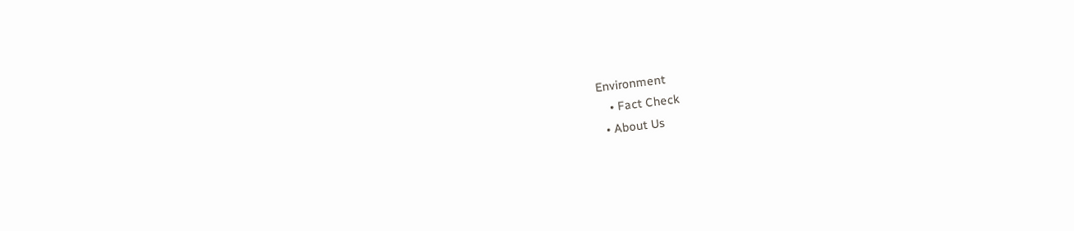Environment
    • Fact Check
  • About Us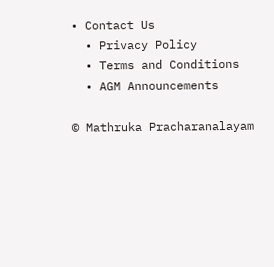• Contact Us
  • Privacy Policy
  • Terms and Conditions
  • AGM Announcements

© Mathruka Pracharanalayam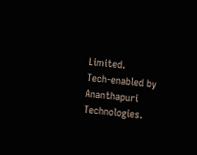Limited.
Tech-enabled by Ananthapuri Technologies.